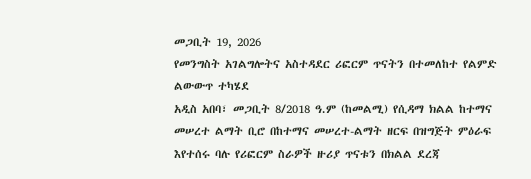መጋቢት 19, 2026
የመንግስት አገልግሎትና አስተዳደር ሪፎርም ጥናትን በተመለከተ የልምድ ልውውጥ ተካሄደ
አዲስ አበባ፣ መጋቢት 8/2018 ዓ.ም (ከመልሚ) የሲዳማ ክልል ከተማና መሠረተ ልማት ቢሮ በከተማና መሠረተ-ልማት ዘርፍ በዝግጅት ምዕራፍ እየተሰሩ ባሉ የሪፎርም ስራዎች ዙሪያ ጥናቱን በክልል ደረጃ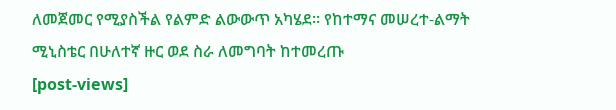ለመጀመር የሚያስችል የልምድ ልውውጥ አካሄደ፡፡ የከተማና መሠረተ-ልማት ሚኒስቴር በሁለተኛ ዙር ወደ ስራ ለመግባት ከተመረጡ
[post-views]